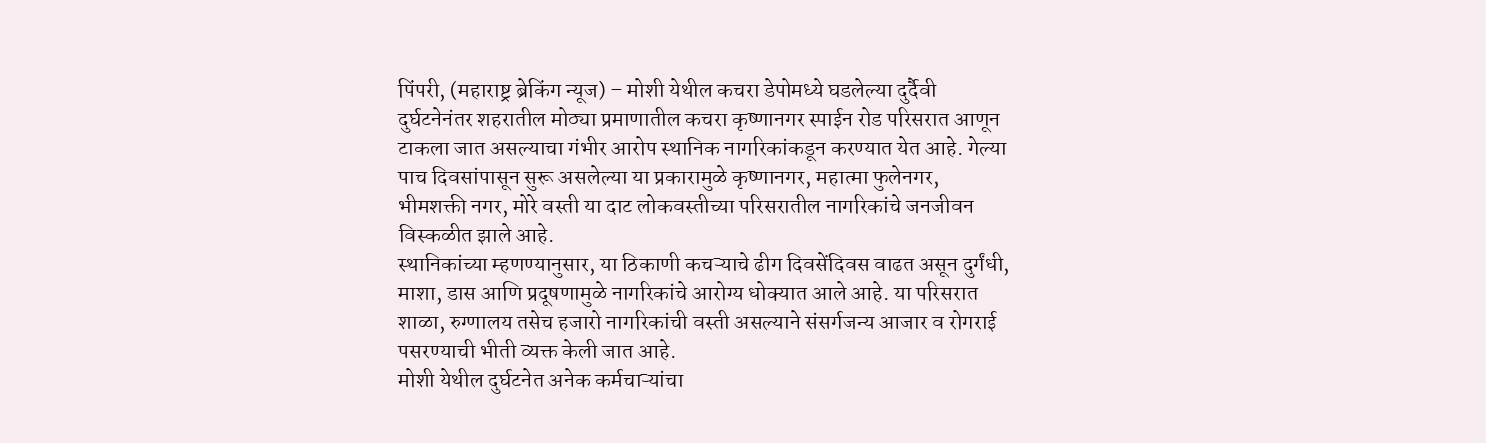पिंपरी, (महाराष्ट्र ब्रेकिंग न्यूज) – मोशी येथील कचरा डेपोमध्ये घडलेल्या दुर्दैवी दुर्घटनेनंतर शहरातील मोठ्या प्रमाणातील कचरा कृष्णानगर स्पाईन रोड परिसरात आणून टाकला जात असल्याचा गंभीर आरोप स्थानिक नागरिकांकडून करण्यात येत आहे. गेल्या पाच दिवसांपासून सुरू असलेल्या या प्रकारामुळे कृष्णानगर, महात्मा फुलेनगर, भीमशक्ती नगर, मोरे वस्ती या दाट लोकवस्तीच्या परिसरातील नागरिकांचे जनजीवन विस्कळीत झाले आहे.
स्थानिकांच्या म्हणण्यानुसार, या ठिकाणी कचऱ्याचे ढीग दिवसेंदिवस वाढत असून दुर्गंधी, माशा, डास आणि प्रदूषणामुळे नागरिकांचे आरोग्य धोक्यात आले आहे. या परिसरात शाळा, रुग्णालय तसेच हजारो नागरिकांची वस्ती असल्याने संसर्गजन्य आजार व रोगराई पसरण्याची भीती व्यक्त केली जात आहे.
मोशी येथील दुर्घटनेत अनेक कर्मचाऱ्यांचा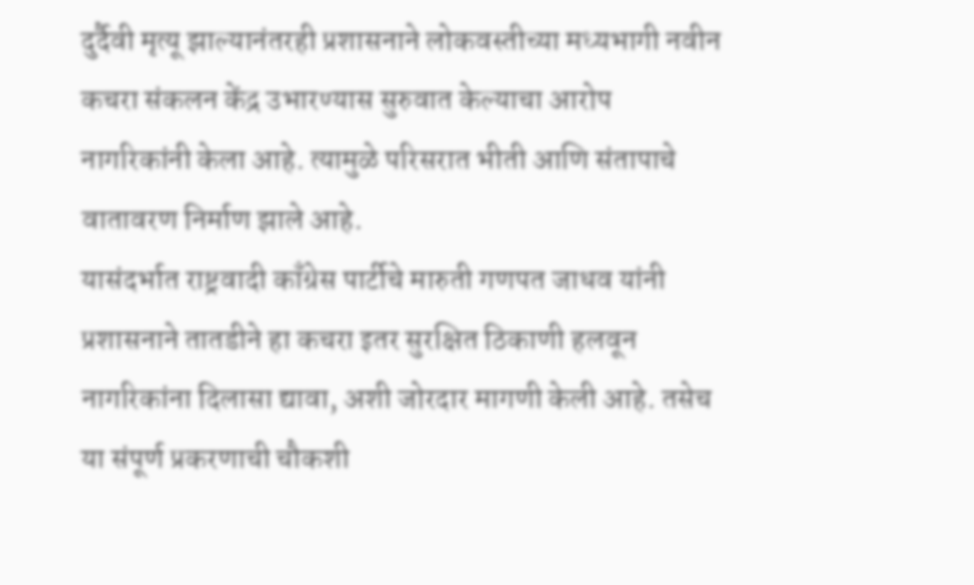दुर्दैवी मृत्यू झाल्यानंतरही प्रशासनाने लोकवस्तीच्या मध्यभागी नवीन कचरा संकलन केंद्र उभारण्यास सुरुवात केल्याचा आरोप नागरिकांनी केला आहे. त्यामुळे परिसरात भीती आणि संतापाचे वातावरण निर्माण झाले आहे.
यासंदर्भात राष्ट्रवादी काँग्रेस पार्टीचे मारुती गणपत जाधव यांनी प्रशासनाने तातडीने हा कचरा इतर सुरक्षित ठिकाणी हलवून नागरिकांना दिलासा द्यावा, अशी जोरदार मागणी केली आहे. तसेच या संपूर्ण प्रकरणाची चौकशी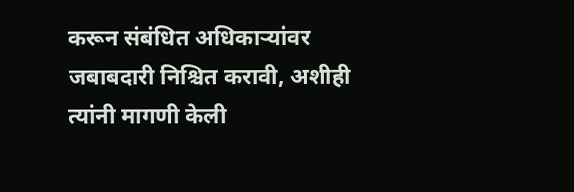करून संबंधित अधिकाऱ्यांवर जबाबदारी निश्चित करावी, अशीही त्यांनी मागणी केली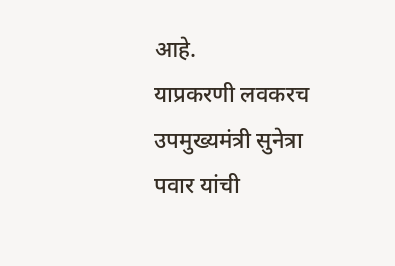आहे.
याप्रकरणी लवकरच उपमुख्यमंत्री सुनेत्रा पवार यांची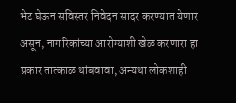भेट घेऊन सविस्तर निवेदन सादर करण्यात येणार असून, नागरिकांच्या आरोग्याशी खेळ करणारा हा प्रकार तात्काळ थांबवावा, अन्यथा लोकशाही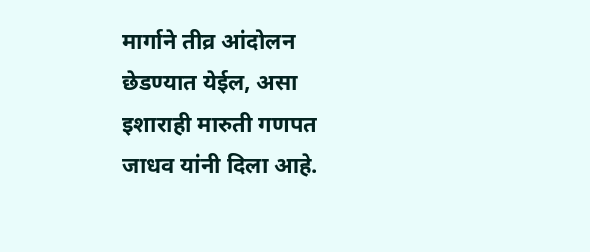मार्गाने तीव्र आंदोलन छेडण्यात येईल, असा इशाराही मारुती गणपत जाधव यांनी दिला आहे.